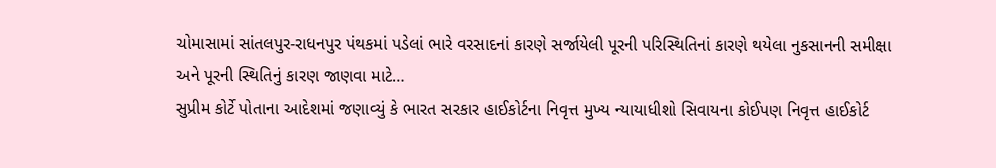ચોમાસામાં સાંતલપુર-રાધનપુર પંથકમાં પડેલાં ભારે વરસાદનાં કારણે સર્જાયેલી પૂરની પરિસ્થિતિનાં કારણે થયેલા નુકસાનની સમીક્ષા અને પૂરની સ્થિતિનું કારણ જાણવા માટે…
સુપ્રીમ કોર્ટે પોતાના આદેશમાં જણાવ્યું કે ભારત સરકાર હાઈકોર્ટના નિવૃત્ત મુખ્ય ન્યાયાધીશો સિવાયના કોઈપણ નિવૃત્ત હાઈકોર્ટ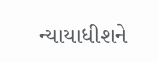ન્યાયાધીશને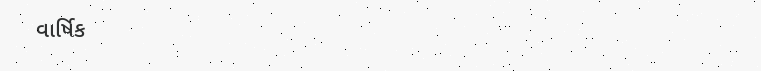વાર્ષિક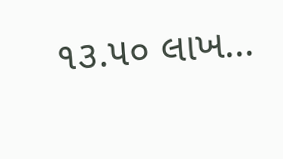૧૩.૫૦ લાખ…